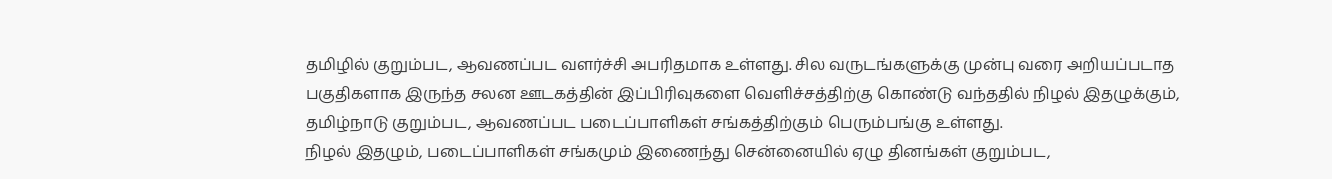தமிழில் குறும்பட, ஆவணப்பட வளர்ச்சி அபரிதமாக உள்ளது. சில வருடங்களுக்கு முன்பு வரை அறியப்படாத பகுதிகளாக இருந்த சலன ஊடகத்தின் இப்பிரிவுகளை வெளிச்சத்திற்கு கொண்டு வந்ததில் நிழல் இதழுக்கும், தமிழ்நாடு குறும்பட, ஆவணப்பட படைப்பாளிகள் சங்கத்திற்கும் பெரும்பங்கு உள்ளது.
நிழல் இதழும், படைப்பாளிகள் சங்கமும் இணைந்து சென்னையில் ஏழு தினங்கள் குறும்பட,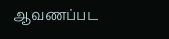ஆவணப்பட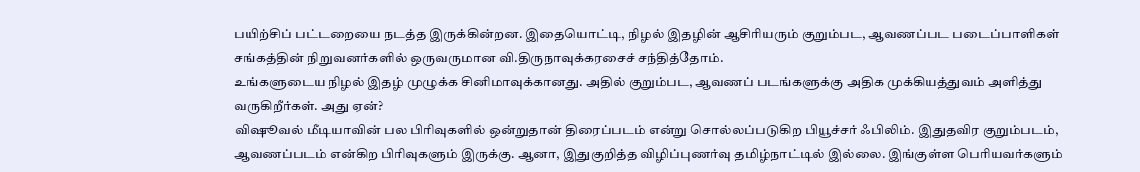பயிற்சிப் பட்டறையை நடத்த இருக்கின்றன. இதையொட்டி, நிழல் இதழின் ஆசிரியரும் குறும்பட, ஆவணப்பட படைப்பாளிகள் சங்கத்தின் நிறுவனர்களில் ஒருவருமான வி.திருநாவுக்கரசைச் சந்தித்தோம்.
உங்களுடைய நிழல் இதழ் முழுக்க சினிமாவுக்கானது. அதில் குறும்பட, ஆவணப் படங்களுக்கு அதிக முக்கியத்துவம் அளித்து வருகிறீர்கள். அது ஏன்?
விஷூவல் மீடியாவின் பல பிரிவுகளில் ஒன்றுதான் திரைப்படம் என்று சொல்லப்படுகிற பியூச்சர் ஃபிலிம். இதுதவிர குறும்படம், ஆவணப்படம் என்கிற பிரிவுகளும் இருக்கு. ஆனா, இதுகுறித்த விழிப்புணர்வு தமிழ்நாட்டில் இல்லை. இங்குள்ள பெரியவர்களும்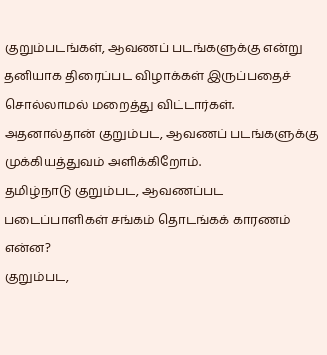குறும்படங்கள், ஆவணப் படங்களுக்கு என்று தனியாக திரைப்பட விழாக்கள் இருப்பதைச் சொல்லாமல் மறைத்து விட்டார்கள். அதனால்தான் குறும்பட, ஆவணப் படங்களுக்கு முக்கியத்துவம் அளிக்கிறோம்.
தமிழ்நாடு குறும்பட, ஆவணப்பட படைப்பாளிகள் சங்கம் தொடங்கக் காரணம் என்ன?
குறும்பட,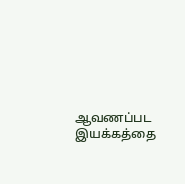ஆவணப்பட இயக்கத்தை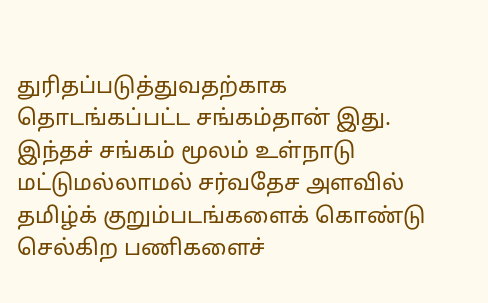துரிதப்படுத்துவதற்காக தொடங்கப்பட்ட சங்கம்தான் இது. இந்தச் சங்கம் மூலம் உள்நாடு மட்டுமல்லாமல் சர்வதேச அளவில் தமிழ்க் குறும்படங்களைக் கொண்டு செல்கிற பணிகளைச்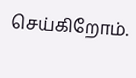செய்கிறோம்.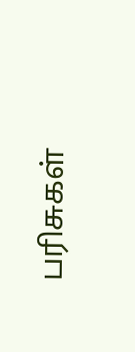பரிசுகள்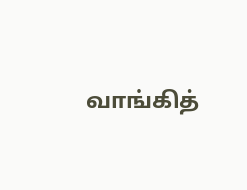வாங்கித்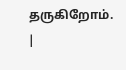தருகிறோம்.
|